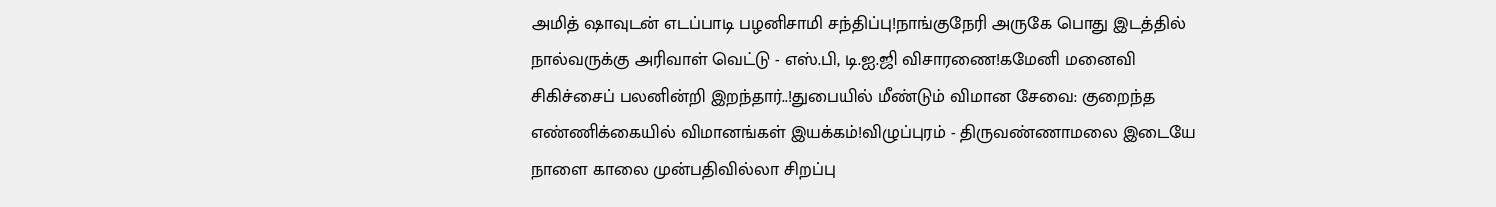அமித் ஷாவுடன் எடப்பாடி பழனிசாமி சந்திப்பு!நாங்குநேரி அருகே பொது இடத்தில் நால்வருக்கு அரிவாள் வெட்டு - எஸ்.பி, டி.ஐ.ஜி விசாரணை!கமேனி மனைவி சிகிச்சைப் பலனின்றி இறந்தார்..!துபையில் மீண்டும் விமான சேவை: குறைந்த எண்ணிக்கையில் விமானங்கள் இயக்கம்!விழுப்புரம் - திருவண்ணாமலை இடையே நாளை காலை முன்பதிவில்லா சிறப்பு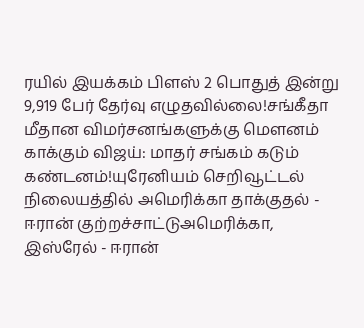ரயில் இயக்கம் பிளஸ் 2 பொதுத் இன்று 9,919 பேர் தேர்வு எழுதவில்லை!சங்கீதா மீதான விமர்சனங்களுக்கு மௌனம் காக்கும் விஜய்: மாதர் சங்கம் கடும் கண்டனம்!யுரேனியம் செறிவூட்டல் நிலையத்தில் அமெரிக்கா தாக்குதல் - ஈரான் குற்றச்சாட்டுஅமெரிக்கா, இஸ்ரேல் - ஈரான்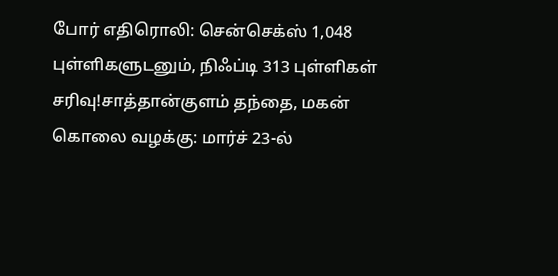போர் எதிரொலி: சென்செக்ஸ் 1,048 புள்ளிகளுடனும், நிஃப்டி 313 புள்ளிகள் சரிவு!சாத்தான்குளம் தந்தை, மகன் கொலை வழக்கு: மார்ச் 23-ல்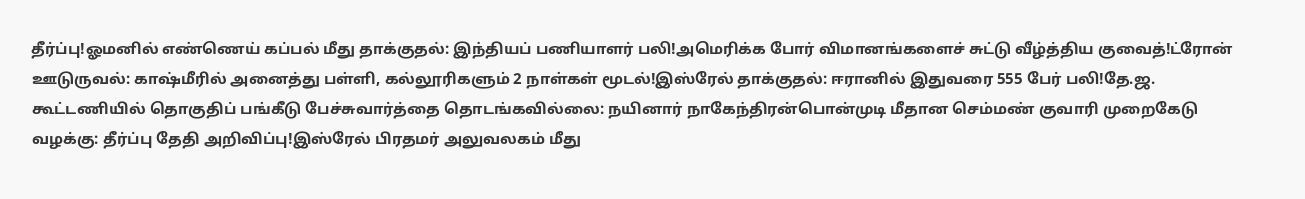தீர்ப்பு!ஓமனில் எண்ணெய் கப்பல் மீது தாக்குதல்: இந்தியப் பணியாளர் பலி!அமெரிக்க போர் விமானங்களைச் சுட்டு வீழ்த்திய குவைத்!ட்ரோன் ஊடுருவல்: காஷ்மீரில் அனைத்து பள்ளி, கல்லூரிகளும் 2 நாள்கள் மூடல்!இஸ்ரேல் தாக்குதல்: ஈரானில் இதுவரை 555 பேர் பலி!தே.ஜ. கூட்டணியில் தொகுதிப் பங்கீடு பேச்சுவார்த்தை தொடங்கவில்லை: நயினார் நாகேந்திரன்பொன்முடி மீதான செம்மண் குவாரி முறைகேடு வழக்கு: தீர்ப்பு தேதி அறிவிப்பு!இஸ்ரேல் பிரதமர் அலுவலகம் மீது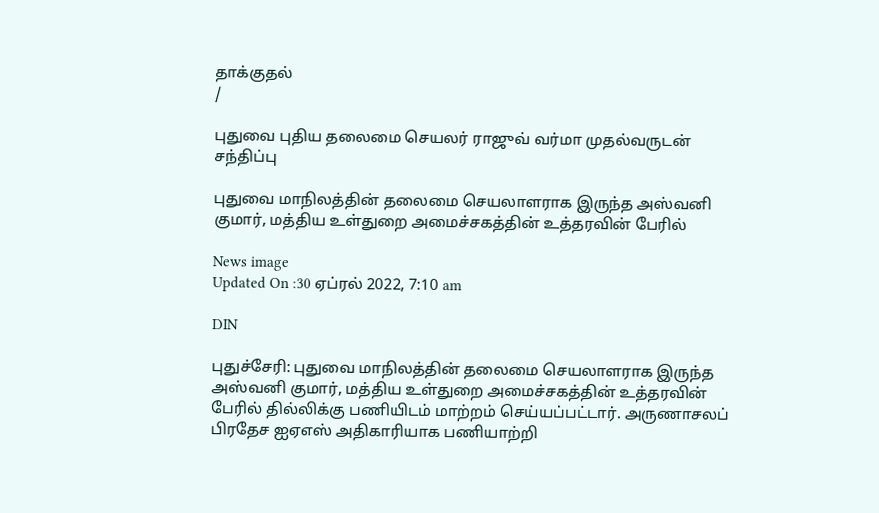தாக்குதல்
/

புதுவை புதிய தலைமை செயலர் ராஜுவ் வர்மா முதல்வருடன் சந்திப்பு

புதுவை மாநிலத்தின் தலைமை செயலாளராக இருந்த அஸ்வனி குமார், மத்திய உள்துறை அமைச்சகத்தின் உத்தரவின் பேரில்

News image
Updated On :30 ஏப்ரல் 2022, 7:10 am

DIN

புதுச்சேரி: புதுவை மாநிலத்தின் தலைமை செயலாளராக இருந்த அஸ்வனி குமார், மத்திய உள்துறை அமைச்சகத்தின் உத்தரவின் பேரில் தில்லிக்கு பணியிடம் மாற்றம் செய்யப்பட்டார். அருணாசலப் பிரதேச ஐஏஎஸ் அதிகாரியாக பணியாற்றி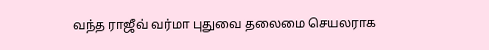வந்த ராஜீவ் வர்மா புதுவை தலைமை செயலராக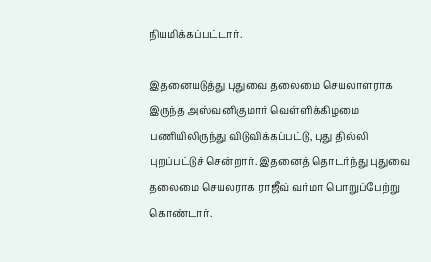நியமிக்கப்பட்டார்.

இதனையடுத்து புதுவை தலைமை செயலாளராக இருந்த அஸ்வனிகுமார் வெள்ளிக்கிழமை பணியிலிருந்து விடுவிக்கப்பட்டு, புது தில்லி புறப்பட்டுச் சென்றார். இதனைத் தொடர்ந்து புதுவை தலைமை செயலராக ராஜீவ் வர்மா பொறுப்பேற்று கொண்டார்.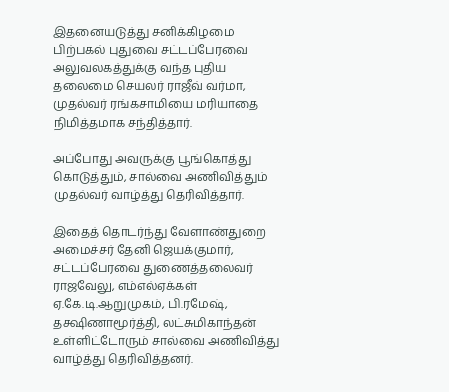இதனையடுத்து சனிக்கிழமை பிற்பகல் புதுவை சட்டப்பேரவை அலுவலகத்துக்கு வந்த புதிய தலைமை செயலர் ராஜீவ் வர்மா, முதல்வர் ரங்கசாமியை மரியாதை நிமித்தமாக சந்தித்தார்.

அப்போது அவருக்கு பூங்கொத்து கொடுத்தும், சால்வை அணிவித்தும் முதல்வர் வாழ்த்து தெரிவித்தார்.

இதைத் தொடர்ந்து வேளாண்துறை அமைச்சர் தேனி ஜெயக்குமார், சட்டப்பேரவை துணைத்தலைவர் ராஜவேலு, எம்எல்ஏக்கள் ஏ.கே.டி.ஆறுமுகம், பி.ரமேஷ், தக்ஷிணாமூர்த்தி, லட்சுமிகாந்தன் உள்ளிட்டோரும் சால்வை அணிவித்து வாழ்த்து தெரிவித்தனர்.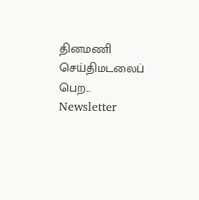தினமணி செய்திமடலைப் பெற... Newsletter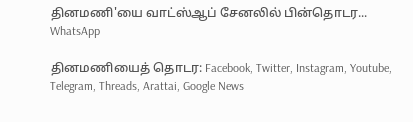தினமணி'யை வாட்ஸ்ஆப் சேனலில் பின்தொடர... WhatsApp

தினமணியைத் தொடர: Facebook, Twitter, Instagram, Youtube, Telegram, Threads, Arattai, Google News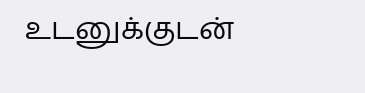உடனுக்குடன்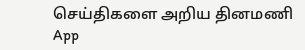செய்திகளை அறிய தினமணி App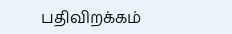பதிவிறக்கம்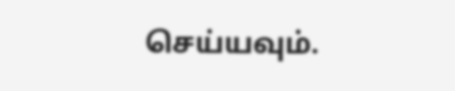செய்யவும்.